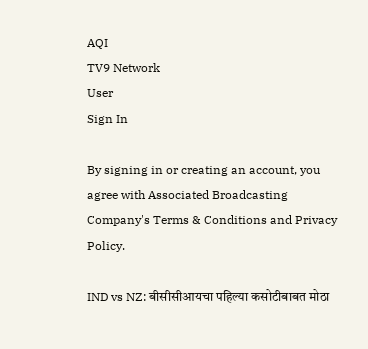AQI
TV9 Network
User
Sign In

By signing in or creating an account, you agree with Associated Broadcasting Company's Terms & Conditions and Privacy Policy.

IND vs NZ: बीसीसीआयचा पहिल्या कसोटीबाबत मोठा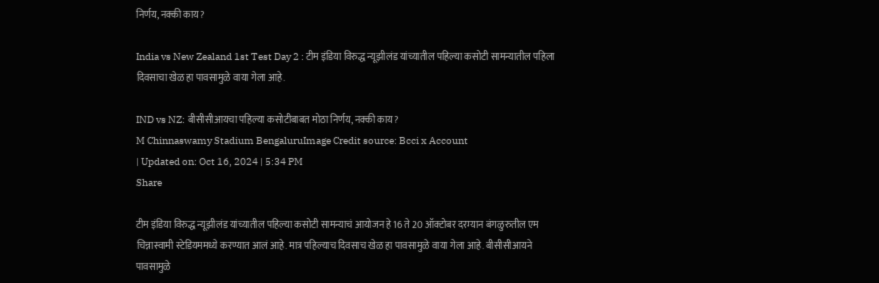निर्णय, नक्की काय?

India vs New Zealand 1st Test Day 2 : टीम इंडिया विरुद्ध न्यूझीलंड यांच्यातील पहिल्या कसोटी सामन्यातील पहिला दिवसाचा खेळ हा पावसामुळे वाया गेला आहे.

IND vs NZ: बीसीसीआयचा पहिल्या कसोटीबाबत मोठा निर्णय, नक्की काय?
M Chinnaswamy Stadium BengaluruImage Credit source: Bcci x Account
| Updated on: Oct 16, 2024 | 5:34 PM
Share

टीम इंडिया विरुद्ध न्यूझीलंड यांच्यातील पहिल्या कसोटी सामन्याचं आयोजन हे 16 ते 20 ऑक्टोबर दरम्यान बंगळुरुतील एम चिन्नास्वामी स्टेडियममध्ये करण्यात आलं आहे. मात्र पहिल्याच दिवसाच खेळ हा पावसामुळे वाया गेला आहे. बीसीसीआयने पावसामुळे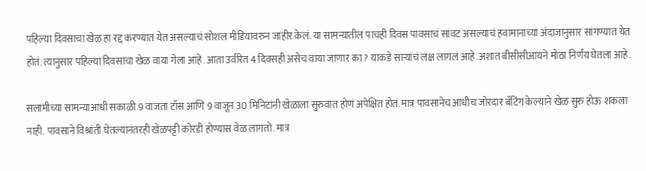पहिल्या दिवसाचा खेळ हा रद्द करण्यात येत असल्याचं सोशल मीडियावरुन जाहीर केलं. या सामन्यातील पाचही दिवस पावसाचं सावट असल्याचं हवामानाच्या अंदाजानुसार सांगण्यात येत होतं. त्यानुसार पहिल्या दिवसाचा खेळ वाया गेला आहे. आता उर्वरित 4 दिवसही असेच वाया जाणार का? याकडे साऱ्यांचं लक्ष लागलं आहे.अशात बीसीसीआयने मोठा निर्णय घेतला आहे.

सलामीच्या सामन्याआधी सकाळी 9 वाजता टॉस आणि 9 वाजून 30 मिनिटांनी खेळाला सुरुवात होणं अपेक्षित होतं. मात्र पावसानेच आधीच जोरदार बॅटिंग केल्याने खेळ सुरु होऊ शकला नाही. पावसाने विश्रांती घेतल्यानंतरही खेळपट्टी कोरडी होण्यास वेळ लागतो. मात्र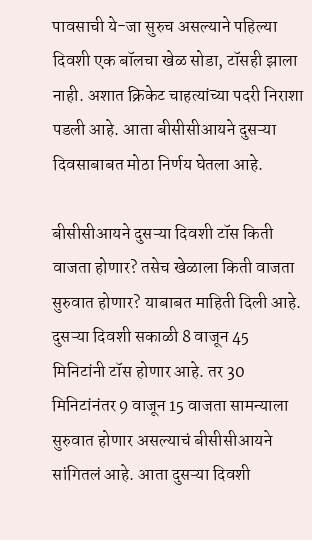पावसाची ये-जा सुरुच असल्याने पहिल्या दिवशी एक बॉलचा खेळ सोडा, टॉसही झाला नाही. अशात क्रिकेट चाहत्यांच्या पदरी निराशा पडली आहे. आता बीसीसीआयने दुसऱ्या दिवसाबाबत मोठा निर्णय घेतला आहे.

बीसीसीआयने दुसऱ्या दिवशी टॉस किती वाजता होणार? तसेच खेळाला किती वाजता सुरुवात होणार? याबाबत माहिती दिली आहे. दुसऱ्या दिवशी सकाळी 8 वाजून 45 मिनिटांनी टॉस होणार आहे. तर 30 मिनिटांनंतर 9 वाजून 15 वाजता सामन्याला सुरुवात होणार असल्याचं बीसीसीआयने सांगितलं आहे. आता दुसऱ्या दिवशी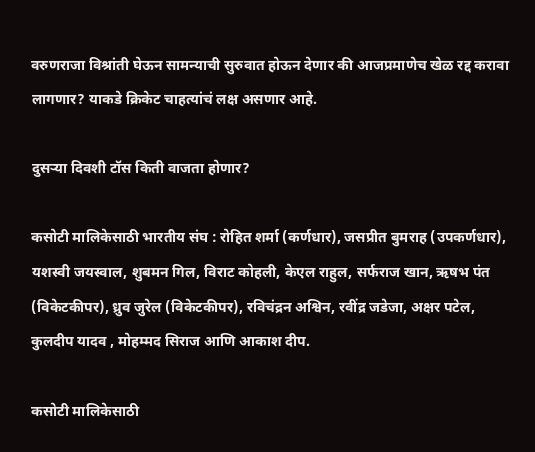वरुणराजा विश्रांती घेऊन सामन्याची सुरुवात होऊन देणार की आजप्रमाणेच खेळ रद्द करावा लागणार? याकडे क्रिकेट चाहत्यांचं लक्ष असणार आहे.

दुसऱ्या दिवशी टॉस किती वाजता होणार?

कसोटी मालिकेसाठी भारतीय संघ : रोहित शर्मा (कर्णधार), जसप्रीत बुमराह (उपकर्णधार), यशस्वी जयस्वाल, शुबमन गिल, विराट कोहली, केएल राहुल, सर्फराज खान, ऋषभ पंत (विकेटकीपर), ध्रुव जुरेल (विकेटकीपर), रविचंद्रन अश्विन, रवींद्र जडेजा, अक्षर पटेल, कुलदीप यादव , मोहम्मद सिराज आणि आकाश दीप.

कसोटी मालिकेसाठी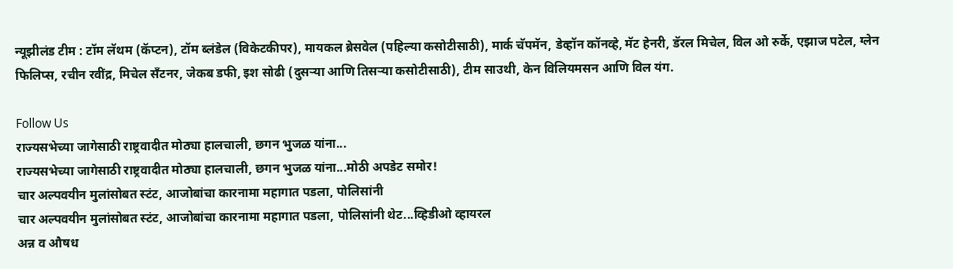न्यूझीलंड टीम : टॉम लॅथम (कॅप्टन), टॉम ब्लंडेल (विकेटकीपर), मायकल ब्रेसवेल (पहिल्या कसोटीसाठी), मार्क चॅपमॅन, डेव्हॉन कॉनव्हे, मॅट हेनरी, डॅरल मिचेल, विल ओ रुर्के, एझाज पटेल, ग्लेन फिलिप्स, रचीन रवींद्र, मिचेल सँटनर, जेकब डफी, इश सोढी (दुसऱ्या आणि तिसऱ्या कसोटीसाठी), टीम साउथी, केन विलियमसन आणि विल यंग.

Follow Us
राज्यसभेच्या जागेसाठी राष्ट्रवादीत मोठ्या हालचाली, छगन भुजळ यांना...
राज्यसभेच्या जागेसाठी राष्ट्रवादीत मोठ्या हालचाली, छगन भुजळ यांना...मोठी अपडेट समोर!
चार अल्पवयीन मुलांसोबत स्टंट, आजोबांचा कारनामा महागात पडला, पोलिसांनी
चार अल्पवयीन मुलांसोबत स्टंट, आजोबांचा कारनामा महागात पडला, पोलिसांनी थेट...व्हिडीओ व्हायरल
अन्न व औषध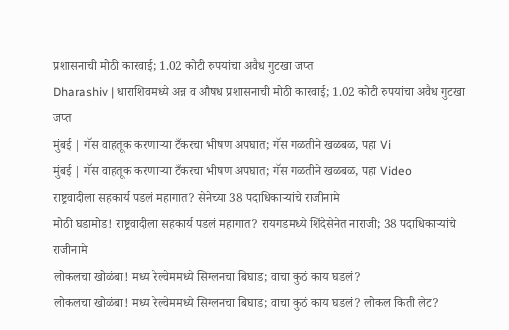प्रशासनाची मोठी कारवाई; 1.02 कोटी रुपयांचा अवैध गुटखा जप्त
Dharashiv | धाराशिवमध्ये अन्न व औषध प्रशासनाची मोठी कारवाई; 1.02 कोटी रुपयांचा अवैध गुटखा जप्त
मुंबई | गॅस वाहतूक करणाऱ्या टँकरचा भीषण अपघात; गॅस गळतीने खळबळ, पहा Vi
मुंबई | गॅस वाहतूक करणाऱ्या टँकरचा भीषण अपघात; गॅस गळतीने खळबळ, पहा Video
राष्ट्रवादीला सहकार्य पडलं महागात? सेनेच्या 38 पदाधिकाऱ्यांचे राजीनामे
मोठी घडामोड! राष्ट्रवादीला सहकार्य पडलं महागात? रायगडमध्ये शिंदेसेनेत नाराजी; 38 पदाधिकाऱ्यांचे राजीनामे
लोकलचा खोळंबा! मध्य रेल्वेममध्ये सिग्लनचा बिघाड; वाचा कुठं काय घडलं?
लोकलचा खोळंबा! मध्य रेल्वेममध्ये सिग्लनचा बिघाड; वाचा कुठं काय घडलं? लोकल किती लेट?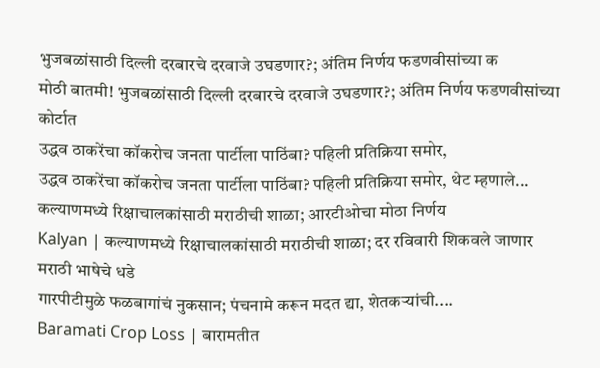भुजबळांसाठी दिल्ली दरबारचे दरवाजे उघडणार?; अंतिम निर्णय फडणवीसांच्या क
मोठी बातमी! भुजबळांसाठी दिल्ली दरबारचे दरवाजे उघडणार?; अंतिम निर्णय फडणवीसांच्या कोर्टात
उद्धव ठाकरेंचा कॉकरोच जनता पार्टीला पाठिंबा? पहिली प्रतिक्रिया समोर,
उद्धव ठाकरेंचा कॉकरोच जनता पार्टीला पाठिंबा? पहिली प्रतिक्रिया समोर, थेट म्हणाले...
कल्याणमध्ये रिक्षाचालकांसाठी मराठीची शाळा; आरटीओचा मोठा निर्णय
Kalyan | कल्याणमध्ये रिक्षाचालकांसाठी मराठीची शाळा; दर रविवारी शिकवले जाणार मराठी भाषेचे धडे
गारपीटीमुळे फळबागांचं नुकसान; पंचनामे करून मदत द्या, शेतकऱ्यांची....
Baramati Crop Loss | बारामतीत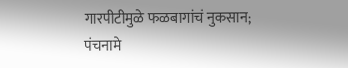गारपीटीमुळे फळबागांचं नुकसान; पंचनामे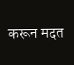करून मदत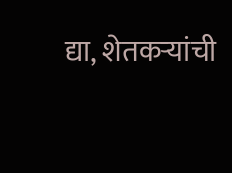द्या, शेतकऱ्यांची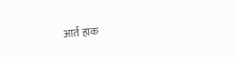आर्त हाक